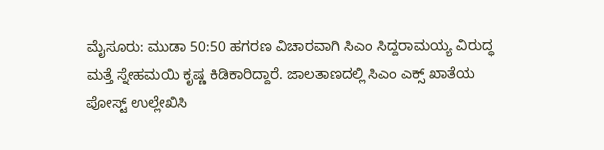ಮೈಸೂರು: ಮುಡಾ 50:50 ಹಗರಣ ವಿಚಾರವಾಗಿ ಸಿಎಂ ಸಿದ್ದರಾಮಯ್ಯ ವಿರುದ್ಧ ಮತ್ತೆ ಸ್ನೇಹಮಯಿ ಕೃಷ್ಣ ಕಿಡಿಕಾರಿದ್ದಾರೆ. ಜಾಲತಾಣದಲ್ಲಿ ಸಿಎಂ ಎಕ್ಸ್ ಖಾತೆಯ ಪೋಸ್ಟ್ ಉಲ್ಲೇಖಿಸಿ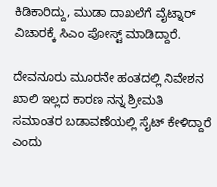ಕಿಡಿಕಾರಿದ್ದು, ಮುಡಾ ದಾಖಲೆಗೆ ವೈಟ್ನಾರ್ ವಿಚಾರಕ್ಕೆ ಸಿಎಂ ಪೋಸ್ಟ್ ಮಾಡಿದ್ದಾರೆ.

ದೇವನೂರು ಮೂರನೇ ಹಂತದಲ್ಲಿ ನಿವೇಶನ ಖಾಲಿ ಇಲ್ಲದ ಕಾರಣ ನನ್ನ ಶ್ರೀಮತಿ ಸಮಾಂತರ ಬಡಾವಣೆಯಲ್ಲಿ ಸೈಟ್ ಕೇಳಿದ್ದಾರೆ ಎಂದು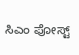ಸಿಎಂ ಪೋಸ್ಟ್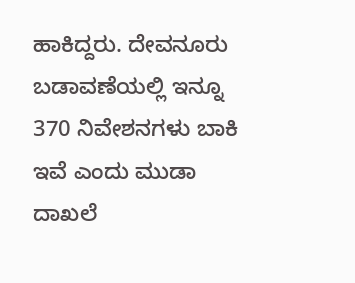ಹಾಕಿದ್ದರು. ದೇವನೂರು ಬಡಾವಣೆಯಲ್ಲಿ ಇನ್ನೂ 370 ನಿವೇಶನಗಳು ಬಾಕಿ ಇವೆ ಎಂದು ಮುಡಾ ದಾಖಲೆ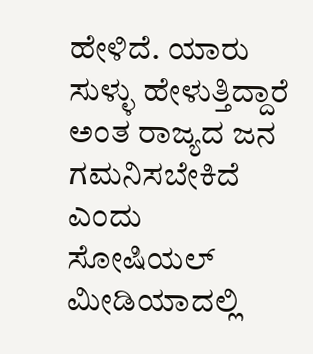ಹೇಳಿದೆ. ಯಾರು ಸುಳ್ಳು ಹೇಳುತ್ತಿದ್ದಾರೆ ಅಂತ ರಾಜ್ಯದ ಜನ ಗಮನಿಸಬೇಕಿದೆ ಎಂದು ಸೋಷಿಯಲ್ ಮೀಡಿಯಾದಲ್ಲಿ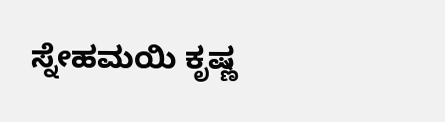ಸ್ನೇಹಮಯಿ ಕೃಷ್ಣ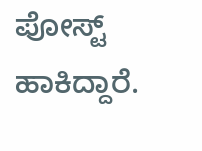ಪೋಸ್ಟ್ ಹಾಕಿದ್ದಾರೆ.